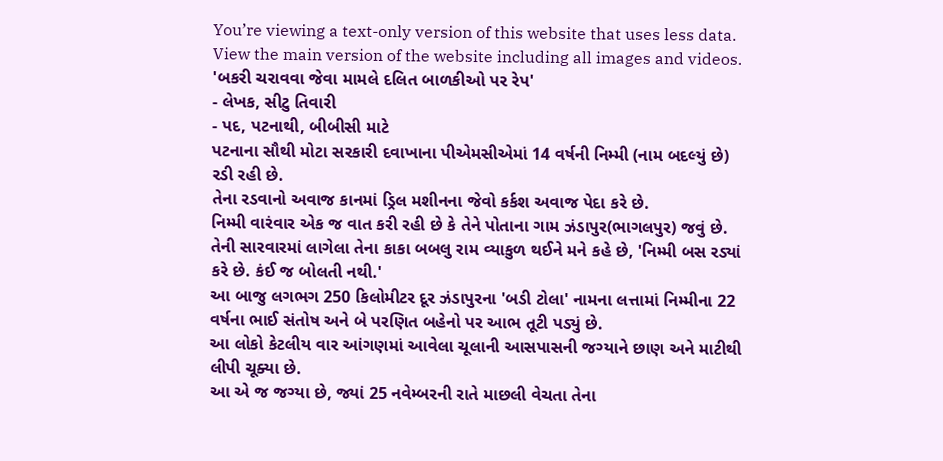You’re viewing a text-only version of this website that uses less data. View the main version of the website including all images and videos.
'બકરી ચરાવવા જેવા મામલે દલિત બાળકીઓ પર રેપ'
- લેખક, સીટુ તિવારી
- પદ, પટનાથી, બીબીસી માટે
પટનાના સૌથી મોટા સરકારી દવાખાના પીએમસીએમાં 14 વર્ષની નિમ્મી (નામ બદલ્યું છે) રડી રહી છે.
તેના રડવાનો અવાજ કાનમાં ડ્રિલ મશીનના જેવો કર્કશ અવાજ પેદા કરે છે.
નિમ્મી વારંવાર એક જ વાત કરી રહી છે કે તેને પોતાના ગામ ઝંડાપુર(ભાગલપુર) જવું છે.
તેની સારવારમાં લાગેલા તેના કાકા બબલુ રામ વ્યાકુળ થઈને મને કહે છે, 'નિમ્મી બસ રડ્યાં કરે છે. કંઈ જ બોલતી નથી.'
આ બાજુ લગભગ 250 કિલોમીટર દૂર ઝંડાપુરના 'બડી ટોલા' નામના લત્તામાં નિમ્મીના 22 વર્ષના ભાઈ સંતોષ અને બે પરણિત બહેનો પર આભ તૂટી પડ્યું છે.
આ લોકો કેટલીય વાર આંગણમાં આવેલા ચૂલાની આસપાસની જગ્યાને છાણ અને માટીથી લીપી ચૂક્યા છે.
આ એ જ જગ્યા છે, જ્યાં 25 નવેમ્બરની રાતે માછલી વેચતા તેના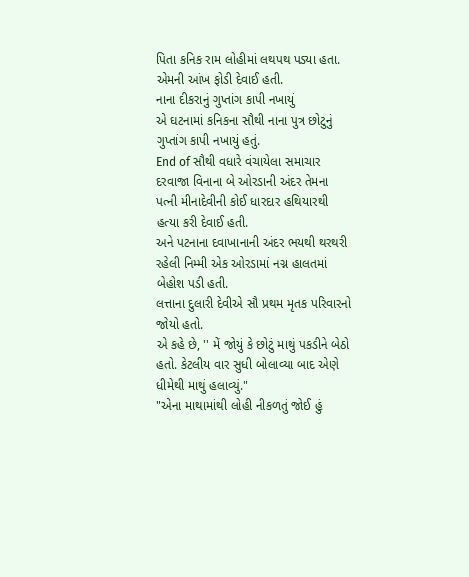પિતા કનિક રામ લોહીમાં લથપથ પડ્યા હતા. એમની આંખ ફોડી દેવાઈ હતી.
નાના દીકરાનું ગુપ્તાંગ કાપી નખાયું
એ ઘટનામાં કનિકના સૌથી નાના પુત્ર છોટુનું ગુપ્તાંગ કાપી નખાયું હતું.
End of સૌથી વધારે વંચાયેલા સમાચાર
દરવાજા વિનાના બે ઓરડાની અંદર તેમના પત્ની મીનાદેવીની કોઈ ધારદાર હથિયારથી હત્યા કરી દેવાઈ હતી.
અને પટનાના દવાખાનાની અંદર ભયથી થરથરી રહેલી નિમ્મી એક ઓરડામાં નગ્ન હાલતમાં બેહોશ પડી હતી.
લત્તાના દુલારી દેવીએ સૌ પ્રથમ મૃતક પરિવારનો જોયો હતો.
એ કહે છે, '' મેં જોયું કે છોટું માથું પકડીને બેઠો હતો. કેટલીય વાર સુધી બોલાવ્યા બાદ એણે ધીમેથી માથું હલાવ્યું."
"એના માથામાંથી લોહી નીકળતું જોઈ હું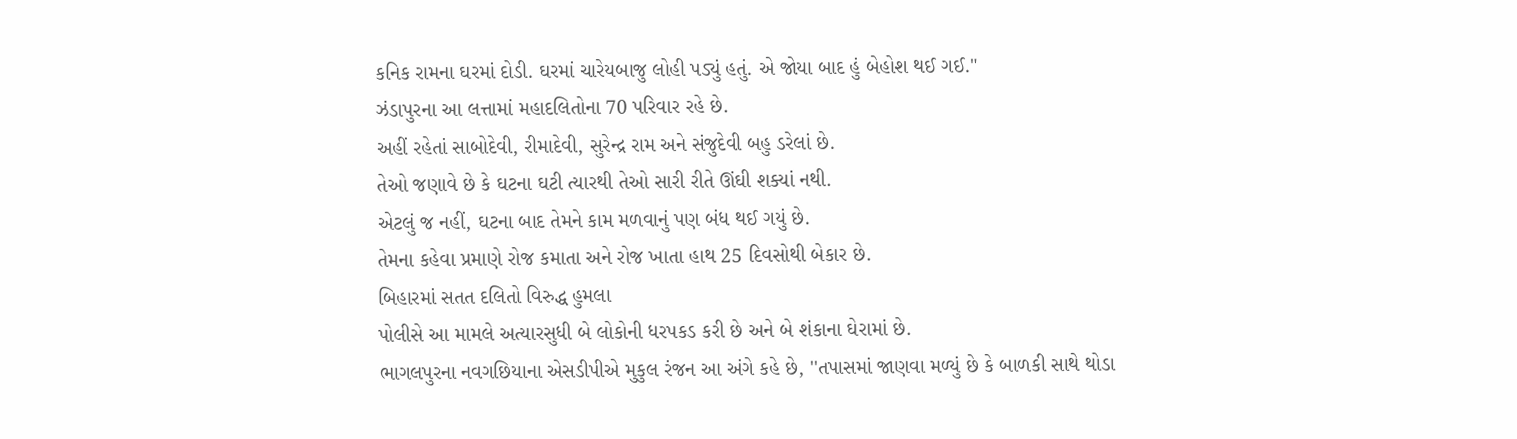કનિક રામના ઘરમાં દોડી. ઘરમાં ચારેયબાજુ લોહી પડ્યું હતું. એ જોયા બાદ હું બેહોશ થઈ ગઈ."
ઝંડાપુરના આ લત્તામાં મહાદલિતોના 70 પરિવાર રહે છે.
અહીં રહેતાં સાબોદેવી, રીમાદેવી, સુરેન્દ્ર રામ અને સંજુદેવી બહુ ડરેલાં છે.
તેઓ જણાવે છે કે ઘટના ઘટી ત્યારથી તેઓ સારી રીતે ઊંઘી શક્યાં નથી.
એટલું જ નહીં, ઘટના બાદ તેમને કામ મળવાનું પણ બંધ થઈ ગયું છે.
તેમના કહેવા પ્રમાણે રોજ કમાતા અને રોજ ખાતા હાથ 25 દિવસોથી બેકાર છે.
બિહારમાં સતત દલિતો વિરુદ્ધ હુમલા
પોલીસે આ મામલે અત્યારસુધી બે લોકોની ધરપકડ કરી છે અને બે શંકાના ઘેરામાં છે.
ભાગલપુરના નવગછિયાના એસડીપીએ મુકુલ રંજન આ અંગે કહે છે, ''તપાસમાં જાણવા મળ્યું છે કે બાળકી સાથે થોડા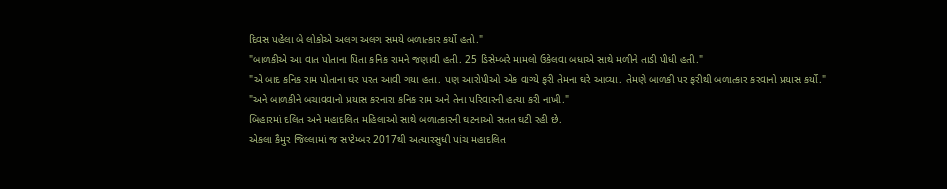દિવસ પહેલા બે લોકોએ અલગ અલગ સમયે બળાત્કાર કર્યો હતો."
"બાળકીએ આ વાત પોતાના પિતા કનિક રામને જણાવી હતી. 25 ડિસેમ્બરે મામલો ઉકેલવા બધાએ સાથે મળીને તાડી પીધી હતી."
"એ બાદ કનિક રામ પોતાના ઘર પરત આવી ગયા હતા. પણ આરોપીઓ એક વાગ્યે ફરી તેમના ઘરે આવ્યા. તેમણે બાળકી પર ફરીથી બળાત્કાર કરવાનો પ્રયાસ કર્યો."
"અને બાળકીને બચાવવાનો પ્રયાસ કરનારા કનિક રામ અને તેના પરિવારની હત્યા કરી નાખી."
બિહારમાં દલિત અને મહાદલિત મહિલાઓ સાથે બળાત્કારની ઘટનાઓ સતત ઘટી રહી છે.
એકલા કૈમુર જિલ્લામાં જ સપ્ટેમ્બર 2017થી અત્યારસુધી પાંચ મહાદલિત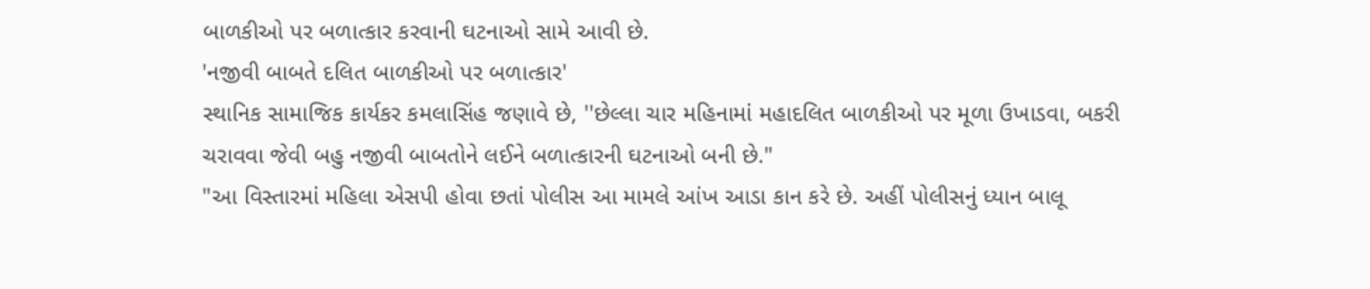બાળકીઓ પર બળાત્કાર કરવાની ઘટનાઓ સામે આવી છે.
'નજીવી બાબતે દલિત બાળકીઓ પર બળાત્કાર'
સ્થાનિક સામાજિક કાર્યકર કમલાસિંહ જણાવે છે, ''છેલ્લા ચાર મહિનામાં મહાદલિત બાળકીઓ પર મૂળા ઉખાડવા, બકરી ચરાવવા જેવી બહુ નજીવી બાબતોને લઈને બળાત્કારની ઘટનાઓ બની છે."
"આ વિસ્તારમાં મહિલા એસપી હોવા છતાં પોલીસ આ મામલે આંખ આડા કાન કરે છે. અહીં પોલીસનું ધ્યાન બાલૂ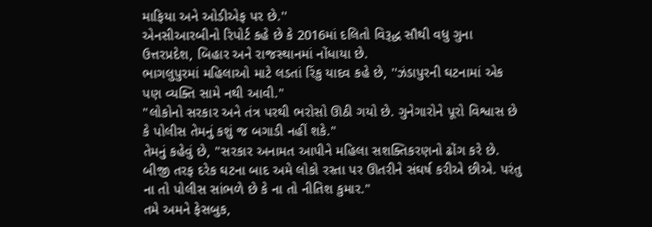માફિયા અને ઓડીએફ પર છે.''
એનસીઆરબીનો રિપોર્ટ કહે છે કે 2016માં દલિતો વિરૂદ્ધ સૌથી વધુ ગુના ઉત્તરપ્રદેશ, બિહાર અને રાજસ્થાનમાં નોંધાયા છે.
ભાગલુપુરમાં મહિલાઓ માટે લડતાં રિંકુ યાદવ કહે છે, ''ઝંડાપુરની ઘટનામાં એક પણ વ્યક્તિ સામે નથી આવી."
"લોકોનો સરકાર અને તંત્ર પરથી ભરોસો ઊઠી ગયો છે. ગુનેગારોને પૂરો વિશ્વાસ છે કે પોલીસ તેમનું કશું જ બગાડી નહીં શકે."
તેમનું કહેવું છે, "સરકાર અનામત આપીને મહિલા સશક્તિકરણનો ઢોંગ કરે છે. બીજી તરફ દરેક ઘટના બાદ અમે લોકો રસ્તા પર ઊતરીને સંઘર્ષ કરીએ છીએ. પરંતુ ના તો પોલીસ સાંભળે છે કે ના તો નીતિશ કુમાર."
તમે અમને ફેસબુક,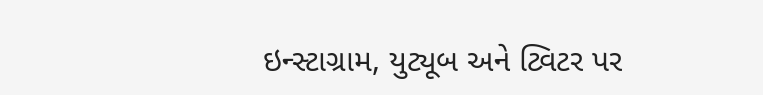ઇન્સ્ટાગ્રામ, યુટ્યૂબ અને ટ્વિટર પર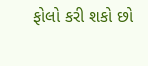ફોલો કરી શકો છો